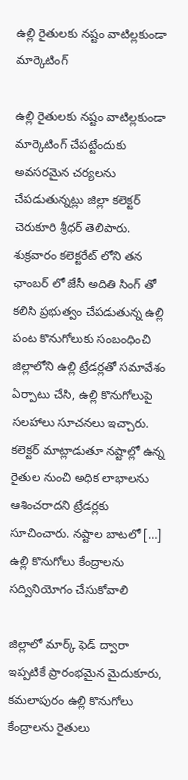ఉల్లి రైతులకు నష్టం వాటిల్లకుండా మార్కెటింగ్

ఉల్లి రైతులకు నష్టం వాటిల్లకుండా మార్కెటింగ్ చేపట్టేందుకు అవసరమైన చర్యలను చేపడుతున్నట్లు జిల్లా కలెక్టర్ చెరుకూరి శ్రీధర్ తెలిపారు. శుక్రవారం కలెక్టరేట్ లోని తన ఛాంబర్ లో జేసీ అదితి సింగ్ తో కలిసి ప్రభుత్వం చేపడుతున్న ఉల్లి పంట కొనుగోలుకు సంబంధించి జిల్లాలోని ఉల్లి ట్రేడర్లతో సమావేశం ఏర్పాటు చేసి, ఉల్లి కొనుగోలుపై సలహాలు సూచనలు ఇచ్చారు. కలెక్టర్ మాట్లాడుతూ నష్టాల్లో ఉన్న రైతుల నుంచి అధిక లాభాలను ఆశించరాదని ట్రేడర్లకు సూచించారు. నష్టాల బాటలో […]
ఉల్లి కొనుగోలు కేంద్రాలను సద్వినియోగం చేసుకోవాలి

జిల్లాలో మార్క్ ఫెడ్ ద్వారా ఇప్పటికే ప్రారంభమైన మైదుకూరు, కమలాపురం ఉల్లి కొనుగోలు కేంద్రాలను రైతులు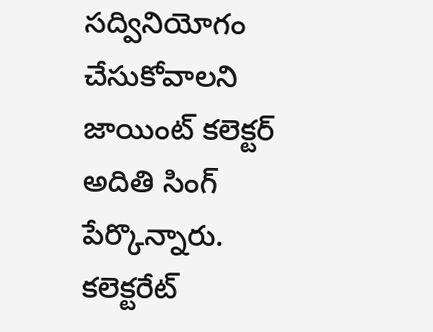సద్వినియోగం చేసుకోవాలని జాయింట్ కలెక్టర్ అదితి సింగ్ పేర్కొన్నారు. కలెక్టరేట్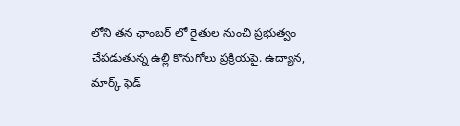లోని తన ఛాంబర్ లో రైతుల నుంచి ప్రభుత్వం చేపడుతున్న ఉల్లి కొనుగోలు ప్రక్రియపై. ఉద్యాన, మార్క్ ఫెడ్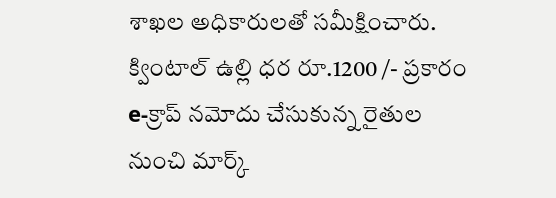శాఖల అధికారులతో సమీక్షించారు. క్వింటాల్ ఉల్లి ధర రూ.1200 /- ప్రకారం e-క్రాప్ నమోదు చేసుకున్న రైతుల నుంచి మార్క్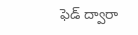ఫెడ్ ద్వారా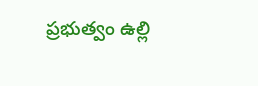ప్రభుత్వం ఉల్లి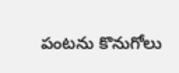పంటను కొనుగోలు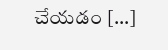చేయడం […]